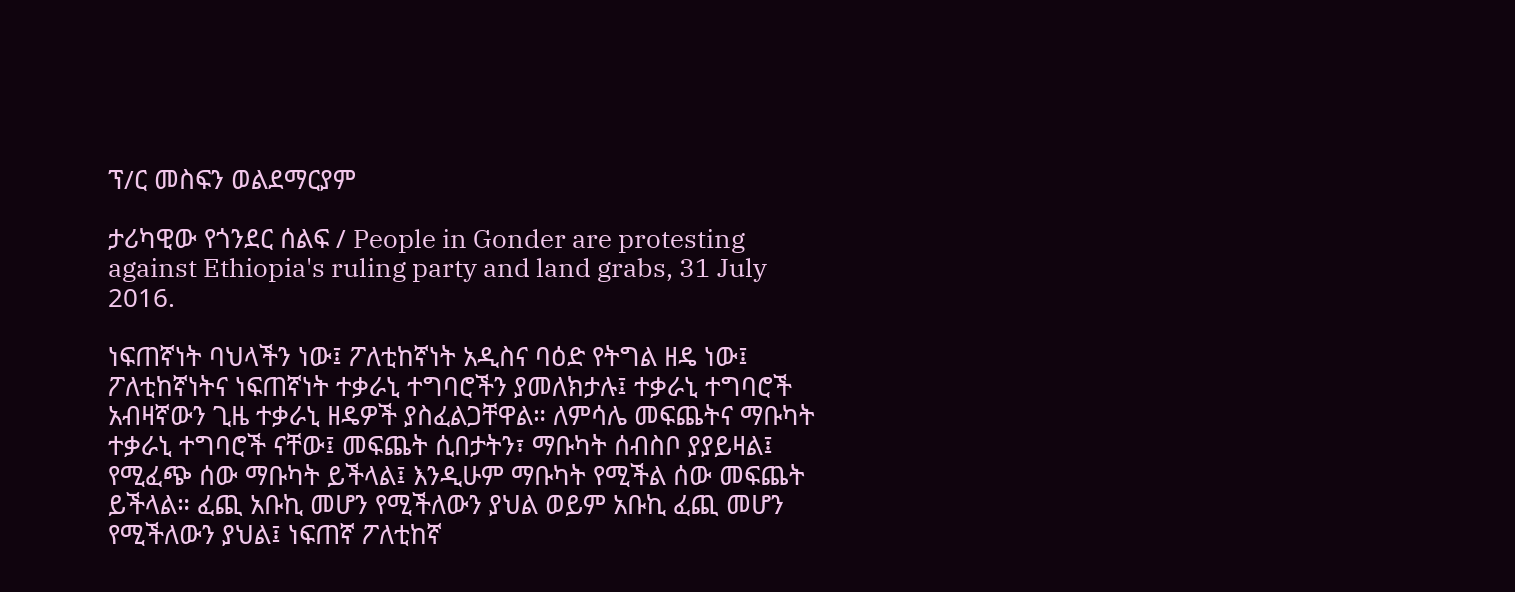ፕ/ር መስፍን ወልደማርያም

ታሪካዊው የጎንደር ሰልፍ / People in Gonder are protesting against Ethiopia's ruling party and land grabs, 31 July 2016.

ነፍጠኛነት ባህላችን ነው፤ ፖለቲከኛነት አዲስና ባዕድ የትግል ዘዴ ነው፤ ፖለቲከኛነትና ነፍጠኛነት ተቃራኒ ተግባሮችን ያመለክታሉ፤ ተቃራኒ ተግባሮች አብዛኛውን ጊዜ ተቃራኒ ዘዴዎች ያስፈልጋቸዋል። ለምሳሌ መፍጨትና ማቡካት ተቃራኒ ተግባሮች ናቸው፤ መፍጨት ሲበታትን፣ ማቡካት ሰብስቦ ያያይዛል፤ የሚፈጭ ሰው ማቡካት ይችላል፤ እንዲሁም ማቡካት የሚችል ሰው መፍጨት ይችላል። ፈጪ አቡኪ መሆን የሚችለውን ያህል ወይም አቡኪ ፈጪ መሆን የሚችለውን ያህል፤ ነፍጠኛ ፖለቲከኛ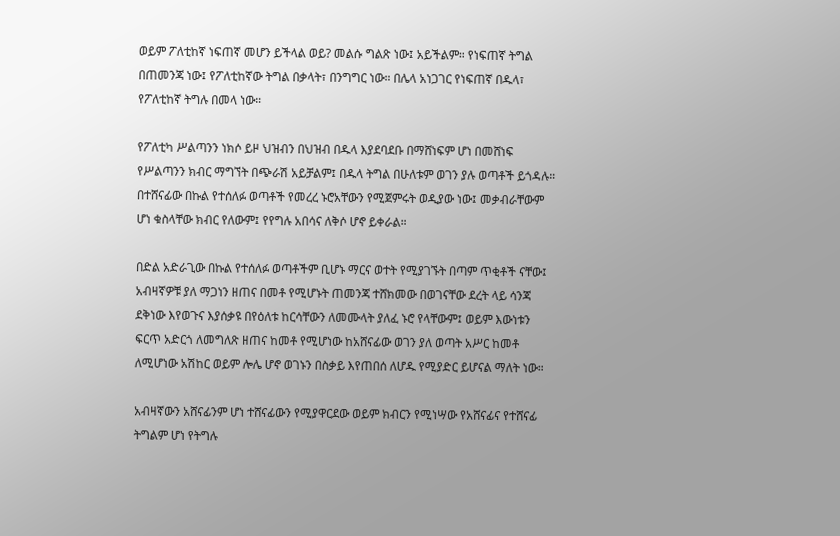ወይም ፖለቲከኛ ነፍጠኛ መሆን ይችላል ወይ? መልሱ ግልጽ ነው፤ አይችልም። የነፍጠኛ ትግል በጠመንጃ ነው፤ የፖለቲከኛው ትግል በቃላት፣ በንግግር ነው። በሌላ አነጋገር የነፍጠኛ በዱላ፣ የፖለቲከኛ ትግሉ በመላ ነው።

የፖለቲካ ሥልጣንን ነክሶ ይዞ ህዝብን በህዝብ በዱላ እያደባደቡ በማሸነፍም ሆነ በመሸነፍ የሥልጣንን ክብር ማግኘት በጭራሽ አይቻልም፤ በዱላ ትግል በሁለቱም ወገን ያሉ ወጣቶች ይጎዳሉ። በተሸናፊው በኩል የተሰለፉ ወጣቶች የመረረ ኑሮአቸውን የሚጀምሩት ወዲያው ነው፤ መቃብራቸውም ሆነ ቁስላቸው ክብር የለውም፤ የየግሉ አበሳና ለቅሶ ሆኖ ይቀራል።

በድል አድራጊው በኩል የተሰለፉ ወጣቶችም ቢሆኑ ማርና ወተት የሚያገኙት በጣም ጥቂቶች ናቸው፤ አብዛኛዎቹ ያለ ማጋነን ዘጠና በመቶ የሚሆኑት ጠመንጃ ተሸክመው በወገናቸው ደረት ላይ ሳንጃ ደቅነው እየወጉና እያሰቃዩ በየዕለቱ ከርሳቸውን ለመሙላት ያለፈ ኑሮ የላቸውም፤ ወይም እውነቱን ፍርጥ አድርጎ ለመግለጽ ዘጠና ከመቶ የሚሆነው ከአሸናፊው ወገን ያለ ወጣት አሥር ከመቶ ለሚሆነው አሽከር ወይም ሎሌ ሆኖ ወገኑን በስቃይ እየጠበሰ ለሆዱ የሚያድር ይሆናል ማለት ነው።

አብዛኛውን አሸናፊንም ሆነ ተሸናፊውን የሚያዋርደው ወይም ክብርን የሚነሣው የአሸናፊና የተሸናፊ ትግልም ሆነ የትግሉ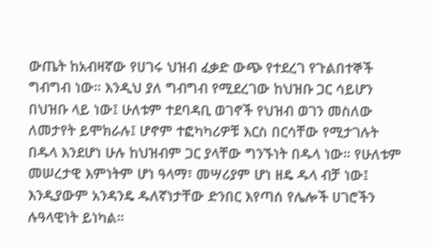ውጤት ከአብዛኛው የሀገሩ ህዝብ ፈቃድ ውጭ የተደረገ የጉልበተኞች ግብግብ ነው። እንዲህ ያለ ግብግብ የሚደረገው ከህዝቡ ጋር ሳይሆን በህዝቡ ላይ ነው፤ ሁለቱም ተደባዳቢ ወገኖች የህዝብ ወገን መስለው ለመታየት ይሞክራሉ፤ ሆኖም ተፎካካሪዎቹ እርስ በርሳቸው የሚታገሉት በዱላ እንደሆነ ሁሉ ከህዝብም ጋር ያላቸው ግንኙነት በዱላ ነው። የሁለቱም መሠረታዊ እምነትም ሆነ ዓላማ፣ መሣሪያም ሆነ ዘዴ ዱላ ብቻ ነው፤ እንዲያውም አንዳንዴ ዱለኛነታቸው ድንበር እየጣሰ የሌሎች ሀገሮችን ሉዓላዊነት ይነካል።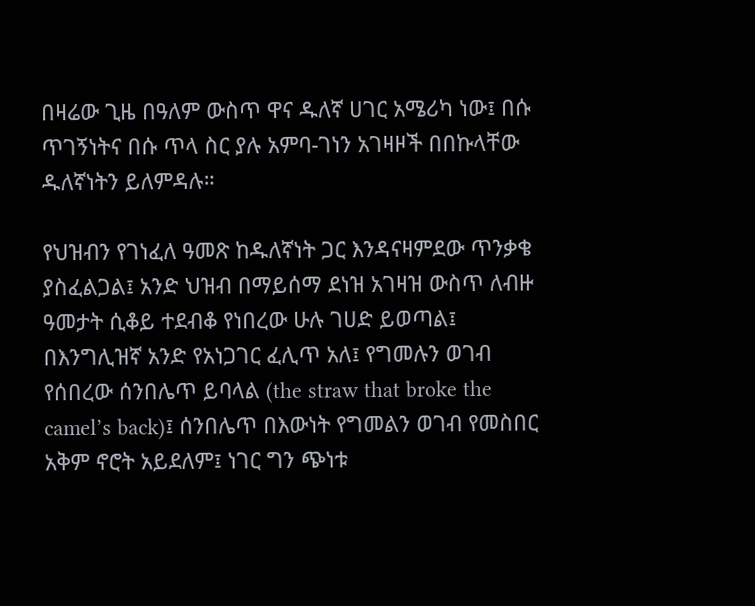በዛሬው ጊዜ በዓለም ውስጥ ዋና ዱለኛ ሀገር አሜሪካ ነው፤ በሱ ጥገኝነትና በሱ ጥላ ስር ያሉ አምባ-ገነን አገዛዞች በበኩላቸው ዱለኛነትን ይለምዳሉ።

የህዝብን የገነፈለ ዓመጽ ከዱለኛነት ጋር እንዳናዛምደው ጥንቃቄ ያስፈልጋል፤ አንድ ህዝብ በማይሰማ ደነዝ አገዛዝ ውስጥ ለብዙ ዓመታት ሲቆይ ተደብቆ የነበረው ሁሉ ገሀድ ይወጣል፤ በእንግሊዝኛ አንድ የአነጋገር ፈሊጥ አለ፤ የግመሉን ወገብ የሰበረው ሰንበሌጥ ይባላል (the straw that broke the camel’s back)፤ ሰንበሌጥ በእውነት የግመልን ወገብ የመስበር አቅም ኖሮት አይደለም፤ ነገር ግን ጭነቱ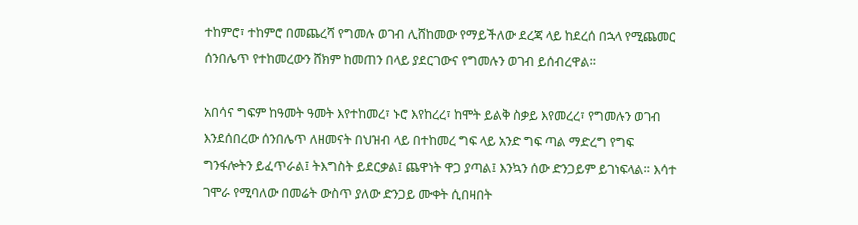ተከምሮ፣ ተከምሮ በመጨረሻ የግመሉ ወገብ ሊሸከመው የማይችለው ደረጃ ላይ ከደረሰ በኋላ የሚጨመር ሰንበሌጥ የተከመረውን ሸክም ከመጠን በላይ ያደርገውና የግመሉን ወገብ ይሰብረዋል።

አበሳና ግፍም ከዓመት ዓመት እየተከመረ፣ ኑሮ እየከረረ፣ ከሞት ይልቅ ስቃይ እየመረረ፣ የግመሉን ወገብ እንደሰበረው ሰንበሌጥ ለዘመናት በህዝብ ላይ በተከመረ ግፍ ላይ አንድ ግፍ ጣል ማድረግ የግፍ ግንፋሎትን ይፈጥራል፤ ትእግስት ይደርቃል፤ ጨዋነት ዋጋ ያጣል፤ እንኳን ሰው ድንጋይም ይገነፍላል። እሳተ ገሞራ የሚባለው በመሬት ውስጥ ያለው ድንጋይ ሙቀት ሲበዛበት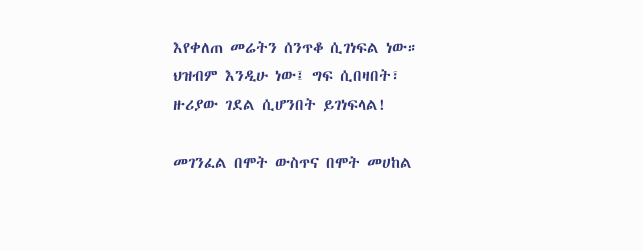እየቀለጠ መሬትን ሰንጥቆ ሲገነፍል ነው። ህዝብም እንዲሁ ነው፤ ግፍ ሲበዛበት፣ ዙሪያው ገደል ሲሆንበት ይገነፍላል!

መገንፈል በሞት ውስጥና በሞት መሀከል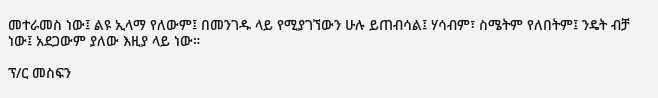መተራመስ ነው፤ ልዩ ኢላማ የለውም፤ በመንገዱ ላይ የሚያገኘውን ሁሉ ይጠብሳል፤ ሃሳብም፣ ስሜትም የለበትም፤ ንዴት ብቻ ነው፤ አደጋውም ያለው እዚያ ላይ ነው።

ፕ/ር መስፍን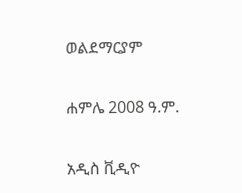ወልደማርያም

ሐምሌ 2008 ዓ.ም.

አዲስ ቪዲዮ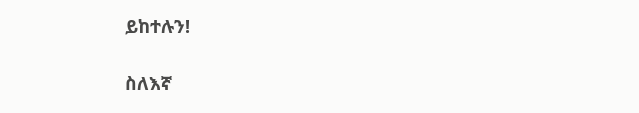ይከተሉን!

ስለእኛ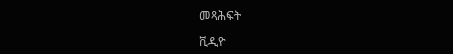መጻሕፍት

ቪዲዮ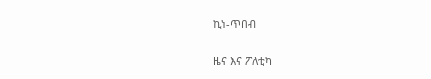ኪነ-ጥበብ

ዜና እና ፖለቲካ